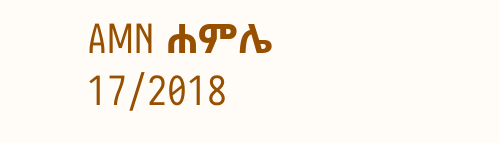AMN ሐምሌ 17/2018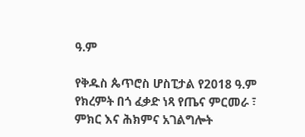ዓ.ም

የቅዱስ ጴጥሮስ ሆስፒታል የ2018 ዓ.ም የክረምት በጎ ፈቃድ ነጻ የጤና ምርመራ ፣ ምክር እና ሕክምና አገልግሎት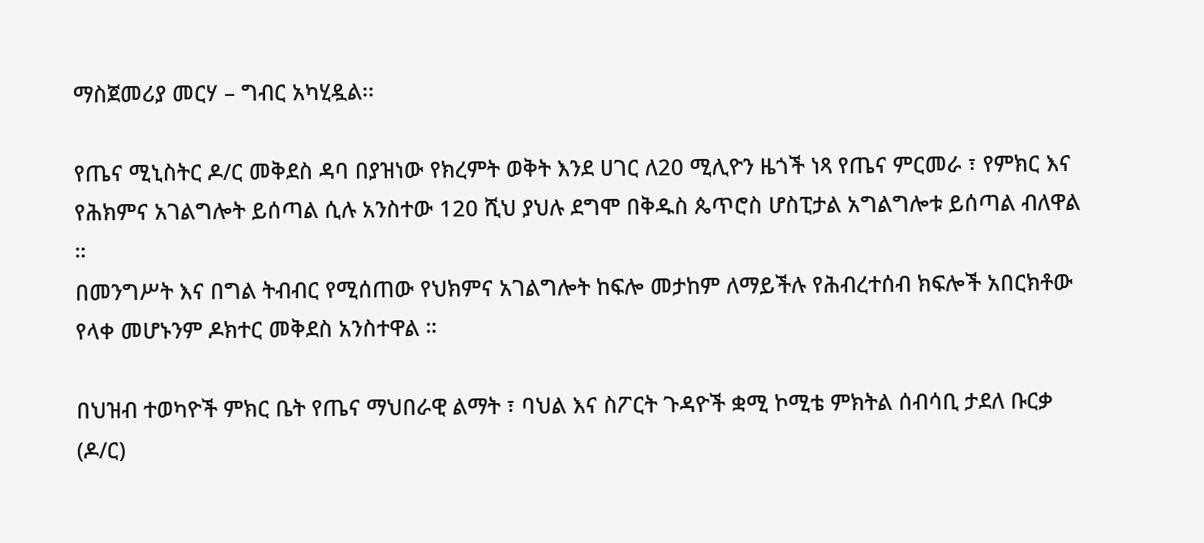ማስጀመሪያ መርሃ – ግብር አካሂዷል፡፡

የጤና ሚኒስትር ዶ/ር መቅደስ ዳባ በያዝነው የክረምት ወቅት እንደ ሀገር ለ20 ሚሊዮን ዜጎች ነጻ የጤና ምርመራ ፣ የምክር እና የሕክምና አገልግሎት ይሰጣል ሲሉ አንስተው 120 ሺህ ያህሉ ደግሞ በቅዱስ ጴጥሮስ ሆስፒታል አግልግሎቱ ይሰጣል ብለዋል ።
በመንግሥት እና በግል ትብብር የሚሰጠው የህክምና አገልግሎት ከፍሎ መታከም ለማይችሉ የሕብረተሰብ ክፍሎች አበርክቶው የላቀ መሆኑንም ዶክተር መቅደስ አንስተዋል ።

በህዝብ ተወካዮች ምክር ቤት የጤና ማህበራዊ ልማት ፣ ባህል እና ስፖርት ጉዳዮች ቋሚ ኮሚቴ ምክትል ሰብሳቢ ታደለ ቡርቃ (ዶ/ር)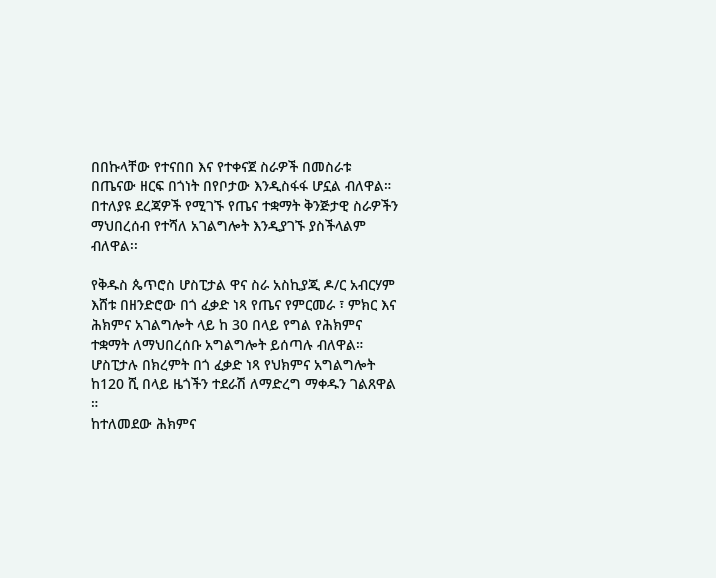በበኩላቸው የተናበበ እና የተቀናጀ ስራዎች በመስራቱ በጤናው ዘርፍ በጎነት በየቦታው እንዲስፋፋ ሆኗል ብለዋል።
በተለያዩ ደረጃዎች የሚገኙ የጤና ተቋማት ቅንጅታዊ ስራዎችን ማህበረሰብ የተሻለ አገልግሎት እንዲያገኙ ያስችላልም ብለዋል፡፡

የቅዱስ ጴጥሮስ ሆስፒታል ዋና ስራ አስኪያጂ ዶ/ር አብርሃም እሸቱ በዘንድሮው በጎ ፈቃድ ነጻ የጤና የምርመራ ፣ ምክር እና ሕክምና አገልግሎት ላይ ከ 30 በላይ የግል የሕክምና ተቋማት ለማህበረሰቡ አግልግሎት ይሰጣሉ ብለዋል።
ሆስፒታሉ በክረምት በጎ ፈቃድ ነጻ የህክምና አግልግሎት ከ120 ሺ በላይ ዜጎችን ተደራሽ ለማድረግ ማቀዱን ገልጸዋል ።
ከተለመደው ሕክምና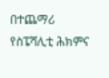በተጨማሪ የስፔሻሊቲ ሕክምና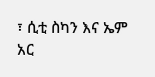፣ ሲቲ ስካን እና ኤም አር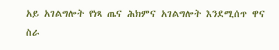አይ አገልግሎት የነጻ ጤና ሕክምና አገልግሎት እንደሚሰጥ ዋና ስራ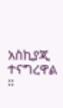አስኪያጂ ተናግረዋል ።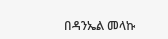በዳንኤል መላኩ